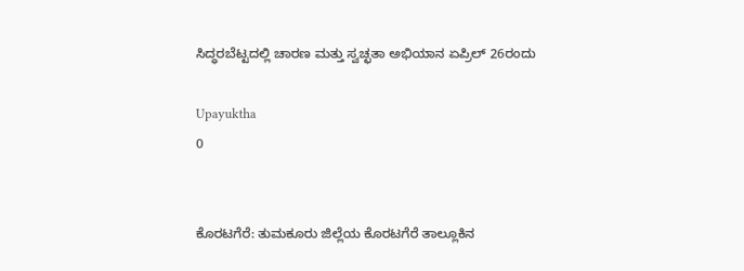ಸಿದ್ಧರಬೆಟ್ಟದಲ್ಲಿ ಚಾರಣ ಮತ್ತು ಸ್ವಚ್ಛತಾ ಅಭಿಯಾನ ಏಪ್ರಿಲ್ 26ರಂದು

Upayuktha
0


ಕೊರಟಗೆರೆ: ತುಮಕೂರು ಜಿಲ್ಲೆಯ ಕೊರಟಗೆರೆ ತಾಲ್ಲೂಕಿನ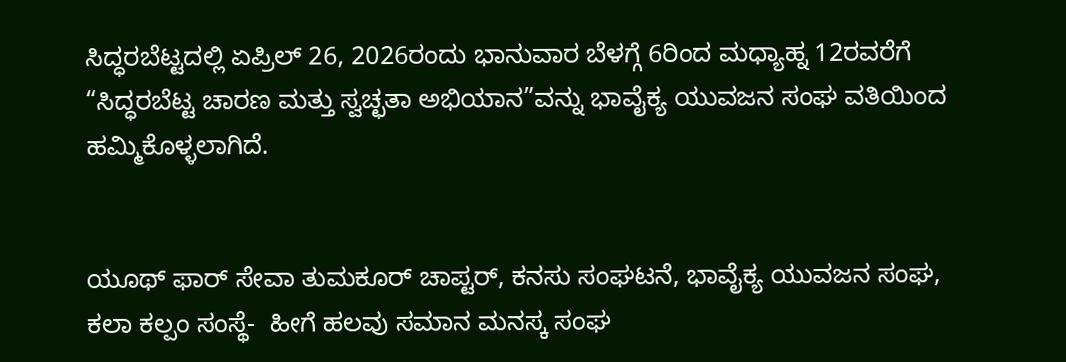ಸಿದ್ಧರಬೆಟ್ಟದಲ್ಲಿ ಏಪ್ರಿಲ್ 26, 2026ರಂದು ಭಾನುವಾರ ಬೆಳಗ್ಗೆ 6ರಿಂದ ಮಧ್ಯಾಹ್ನ 12ರವರೆಗೆ “ಸಿದ್ಧರಬೆಟ್ಟ ಚಾರಣ ಮತ್ತು ಸ್ವಚ್ಛತಾ ಅಭಿಯಾನ”ವನ್ನು ಭಾವೈಕ್ಯ ಯುವಜನ ಸಂಘ ವತಿಯಿಂದ ಹಮ್ಮಿಕೊಳ್ಳಲಾಗಿದೆ.


ಯೂಥ್ ಫಾರ್ ಸೇವಾ ತುಮಕೂರ್ ಚಾಪ್ಟರ್, ಕನಸು ಸಂಘಟನೆ, ಭಾವೈಕ್ಯ ಯುವಜನ ಸಂಘ, ಕಲಾ ಕಲ್ಪಂ ಸಂಸ್ಥೆ-  ಹೀಗೆ ಹಲವು ಸಮಾನ ಮನಸ್ಕ ಸಂಘ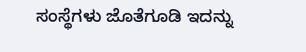ಸಂಸ್ಥೆಗಳು ಜೊತೆಗೂಡಿ ಇದನ್ನು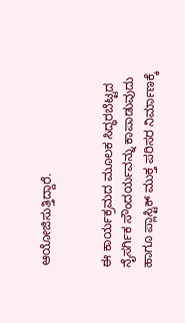ಆಯೋಜಿಸುತ್ತಿದ್ದಾರೆ.


ಈ ಕಾರ್ಯಕ್ರಮದ ಮೂಲಕ ಸಿದ್ಧರಬೆಟ್ಟದ ನೈಸರ್ಗಿಕ ಸೌಂದರ್ಯವನ್ನು ಕಾಪಾಡುವುದು ಹಾಗೂ ಪ್ಲಾಸ್ಟಿಕ್ ಮುಕ್ತ ಪರಿಸರ ನಿರ್ಮಾಣಕ್ಕೆ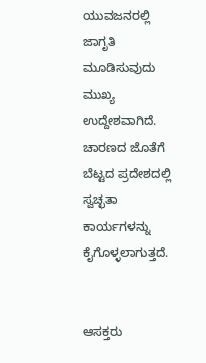ಯುವಜನರಲ್ಲಿ ಜಾಗೃತಿ ಮೂಡಿಸುವುದು ಮುಖ್ಯ ಉದ್ದೇಶವಾಗಿದೆ. ಚಾರಣದ ಜೊತೆಗೆ ಬೆಟ್ಟದ ಪ್ರದೇಶದಲ್ಲಿ ಸ್ವಚ್ಛತಾ ಕಾರ್ಯಗಳನ್ನು ಕೈಗೊಳ್ಳಲಾಗುತ್ತದೆ.


ಆಸಕ್ತರು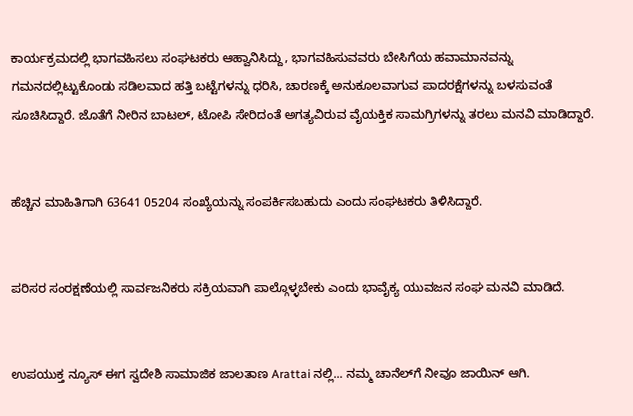ಕಾರ್ಯಕ್ರಮದಲ್ಲಿ ಭಾಗವಹಿಸಲು ಸಂಘಟಕರು ಆಹ್ವಾನಿಸಿದ್ದು, ಭಾಗವಹಿಸುವವರು ಬೇಸಿಗೆಯ ಹವಾಮಾನವನ್ನು ಗಮನದಲ್ಲಿಟ್ಟುಕೊಂಡು ಸಡಿಲವಾದ ಹತ್ತಿ ಬಟ್ಟೆಗಳನ್ನು ಧರಿಸಿ, ಚಾರಣಕ್ಕೆ ಅನುಕೂಲವಾಗುವ ಪಾದರಕ್ಷೆಗಳನ್ನು ಬಳಸುವಂತೆ ಸೂಚಿಸಿದ್ದಾರೆ. ಜೊತೆಗೆ ನೀರಿನ ಬಾಟಲ್, ಟೋಪಿ ಸೇರಿದಂತೆ ಅಗತ್ಯವಿರುವ ವೈಯಕ್ತಿಕ ಸಾಮಗ್ರಿಗಳನ್ನು ತರಲು ಮನವಿ ಮಾಡಿದ್ದಾರೆ.


ಹೆಚ್ಚಿನ ಮಾಹಿತಿಗಾಗಿ 63641 05204 ಸಂಖ್ಯೆಯನ್ನು ಸಂಪರ್ಕಿಸಬಹುದು ಎಂದು ಸಂಘಟಕರು ತಿಳಿಸಿದ್ದಾರೆ.


ಪರಿಸರ ಸಂರಕ್ಷಣೆಯಲ್ಲಿ ಸಾರ್ವಜನಿಕರು ಸಕ್ರಿಯವಾಗಿ ಪಾಲ್ಗೊಳ್ಳಬೇಕು ಎಂದು ಭಾವೈಕ್ಯ ಯುವಜನ ಸಂಘ ಮನವಿ ಮಾಡಿದೆ.


ಉಪಯುಕ್ತ ನ್ಯೂಸ್ ಈಗ ಸ್ವದೇಶಿ ಸಾಮಾಜಿಕ ಜಾಲತಾಣ Arattai ನಲ್ಲಿ... ನಮ್ಮ ಚಾನೆಲ್‌ಗೆ ನೀವೂ ಜಾಯಿನ್ ಆಗಿ.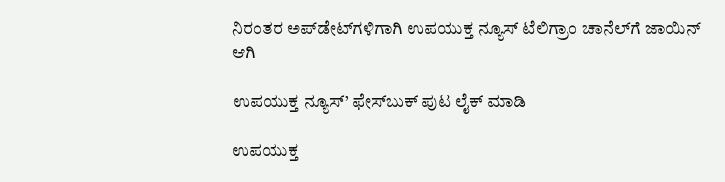ನಿರಂತರ ಅಪ್‌ಡೇಟ್‌ಗಳಿಗಾಗಿ ಉಪಯುಕ್ತ ನ್ಯೂಸ್‌ ಟೆಲಿಗ್ರಾಂ ಚಾನೆಲ್‌ಗೆ ಜಾಯಿನ್‌ ಆಗಿ

ಉಪಯುಕ್ತ ನ್ಯೂಸ್‌’ ಫೇಸ್‌ಬುಕ್ ಪುಟ ಲೈಕ್ ಮಾಡಿ

ಉಪಯುಕ್ತ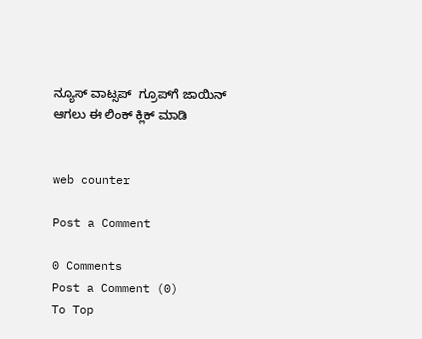ನ್ಯೂಸ್‌ ವಾಟ್ಸಪ್‌  ಗ್ರೂಪ್‌ಗೆ ಜಾಯಿನ್ ಆಗಲು ಈ ಲಿಂಕ್ ಕ್ಲಿಕ್ ಮಾಡಿ


web counter

Post a Comment

0 Comments
Post a Comment (0)
To Top